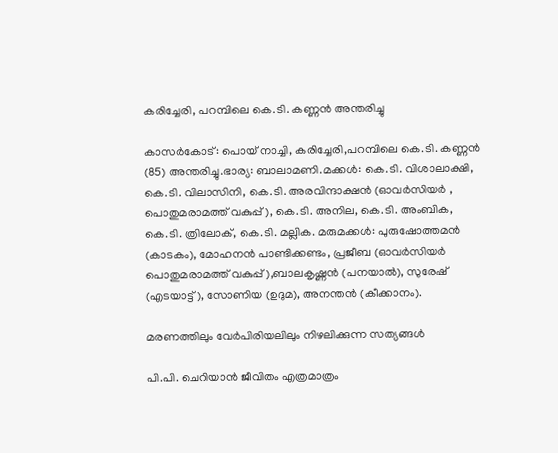കരിച്ചേരി, പറമ്പിലെ കെ.ടി. കണ്ണൻ അന്തരിച്ചു

കാസർകോട്: പൊയ് നാച്ചി, കരിച്ചേരി,പറമ്പിലെ കെ.ടി. കണ്ണൻ (85) അന്തരിച്ചു.ഭാര്യ: ബാലാമണി.മക്കൾ: കെ.ടി. വിശാലാക്ഷി, കെ.ടി. വിലാസിനി, കെ.ടി. അരവിന്ദാക്ഷൻ (ഓവർസിയർ , പൊതുമരാമത്ത് വകുപ്പ് ), കെ.ടി. അനില, കെ.ടി. അംബിക, കെ.ടി. ത്രിലോക്, കെ.ടി. മല്ലിക. മരുമക്കൾ: പുരുഷോത്തമൻ (കാടകം), മോഹനൻ പാണ്ടിക്കണ്ടം, പ്രജീബ (ഓവർസിയർ പൊതുമരാമത്ത് വകുപ്പ് ),ബാലകൃഷ്ണൻ (പനയാൽ), സുരേഷ് (എടയാട്ട് ), സോണിയ (ഉദുമ), അനന്തൻ (കീക്കാനം).

മരണത്തിലും വേർപിരിയലിലും നിഴലിക്കുന്ന സത്യങ്ങൾ

പി.പി. ചെറിയാൻ ജീവിതം എത്രമാത്രം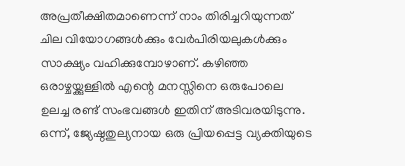അപ്രതീക്ഷിതമാണെന്ന് നാം തിരിച്ചറിയുന്നത് ചില വിയോഗങ്ങൾക്കും വേർപിരിയലുകൾക്കും സാക്ഷ്യം വഹിക്കുമ്പോഴാണ്. കഴിഞ്ഞ ഒരാഴ്ചയ്ക്കുള്ളിൽ എന്റെ മനസ്സിനെ ഒരുപോലെ ഉലച്ച രണ്ട് സംഭവങ്ങൾ ഇതിന് അടിവരയിടുന്നു. ഒന്ന്, ജ്യേഷ്ഠതുല്യനായ ഒരു പ്രിയപ്പെട്ട വ്യക്തിയുടെ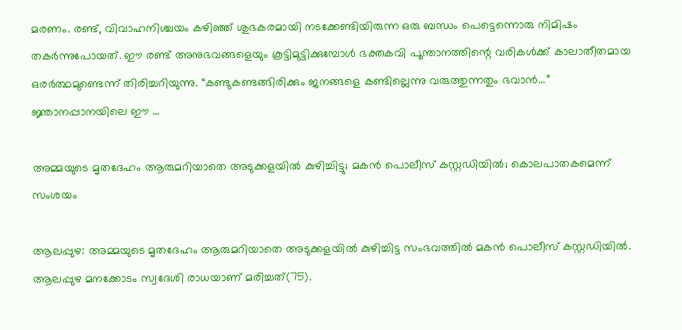മരണം. രണ്ട്, വിവാഹനിശ്ചയം കഴിഞ്ഞ് ശുഭകരമായി നടക്കേണ്ടിയിരുന്ന ഒരു ബന്ധം പെട്ടെന്നൊരു നിമിഷം തകർന്നുപോയത്. ഈ രണ്ട് അനുഭവങ്ങളെയും കൂട്ടിമുട്ടിക്കുമ്പോൾ ഭക്തകവി പൂന്താനത്തിന്റെ വരികൾക്ക് കാലാതീതമായ ഒരർത്ഥമുണ്ടെന്ന് തിരിച്ചറിയുന്നു. “കണ്ടുകണ്ടങ്ങിരിക്കും ജനങ്ങളെ കണ്ടില്ലെന്നു വരുത്തുന്നതും ഭവാൻ…” ജ്ഞാനപ്പാനയിലെ ഈ …

അമ്മയുടെ മൃതദേഹം ആരുമറിയാതെ അടുക്കളയില്‍ കുഴിച്ചിട്ടു; മകന്‍ പൊലീസ് കസ്റ്റഡിയില്‍; കൊലപാതകമെന്ന് സംശയം

ആലപ്പുഴ: അമ്മയുടെ മൃതദേഹം ആരുമറിയാതെ അടുക്കളയില്‍ കുഴിച്ചിട്ട സംഭവത്തില്‍ മകന്‍ പൊലീസ് കസ്റ്റഡിയില്‍. ആലപ്പുഴ മനക്കോടം സ്വദേശി രാധയാണ് മരിച്ചത്(75).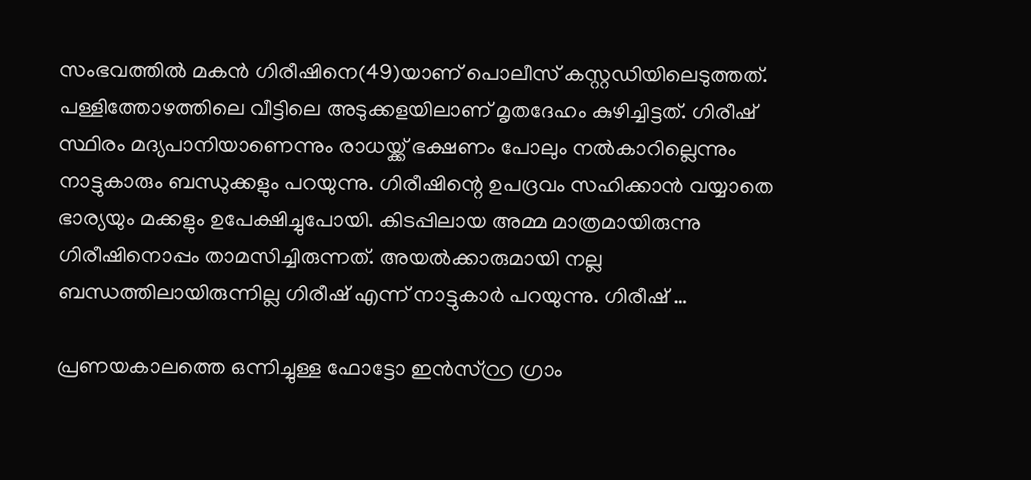സംഭവത്തില്‍ മകന്‍ ഗിരീഷിനെ(49)യാണ് പൊലീസ് കസ്റ്റഡിയിലെടുത്തത്. പള്ളിത്തോഴത്തിലെ വീട്ടിലെ അടുക്കളയിലാണ് മൃതദേഹം കുഴിച്ചിട്ടത്. ഗിരീഷ് സ്ഥിരം മദ്യപാനിയാണെന്നും രാധയ്ക്ക് ഭക്ഷണം പോലും നല്‍കാറില്ലെന്നും നാട്ടുകാരും ബന്ധുക്കളും പറയുന്നു. ഗിരീഷിന്റെ ഉപദ്രവം സഹിക്കാന്‍ വയ്യാതെ ഭാര്യയും മക്കളും ഉപേക്ഷിച്ചുപോയി. കിടപ്പിലായ അമ്മ മാത്രമായിരുന്നു ഗിരീഷിനൊപ്പം താമസിച്ചിരുന്നത്. അയല്‍ക്കാരുമായി നല്ല ബന്ധത്തിലായിരുന്നില്ല ഗിരീഷ് എന്ന് നാട്ടുകാര്‍ പറയുന്നു. ഗിരീഷ് …

പ്രണയകാലത്തെ ഒന്നിച്ചുള്ള ഫോട്ടോ ഇൻസ്റ്റ്ര ഗ്രാം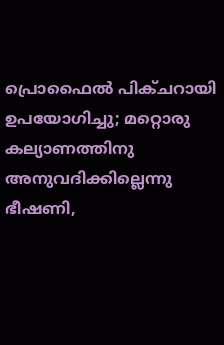പ്രൊഫൈൽ പിക്ചറായി ഉപയോഗിച്ചു; മറ്റൊരു കല്യാണത്തിനു അനുവദിക്കില്ലെന്നു ഭീഷണി,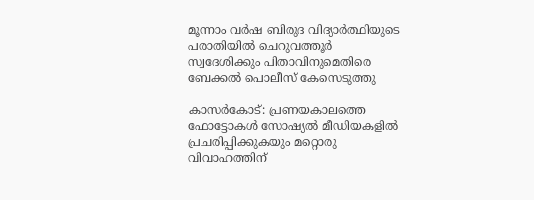മൂന്നാം വർഷ ബിരുദ വിദ്യാർത്ഥിയുടെ പരാതിയിൽ ചെറുവത്തൂർ സ്വദേശിക്കും പിതാവിനുമെതിരെ ബേക്കൽ പൊലീസ് കേസെടുത്തു

കാസർകോട്: പ്രണയകാലത്തെ ഫോട്ടോകൾ സോഷ്യൽ മീഡിയകളിൽ പ്രചരിപ്പിക്കുകയും മറ്റൊരു വിവാഹത്തിന്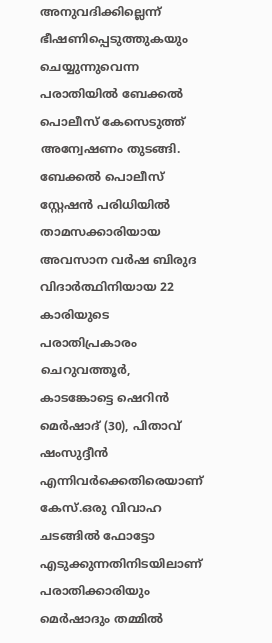അനുവദിക്കില്ലെന്ന് ഭീഷണിപ്പെടുത്തുകയും ചെയ്യുന്നുവെന്ന പരാതിയിൽ ബേക്കൽ പൊലീസ് കേസെടുത്ത് അന്വേഷണം തുടങ്ങി. ബേക്കൽ പൊലീസ് സ്റ്റേഷൻ പരിധിയിൽ താമസക്കാരിയായ അവസാന വർഷ ബിരുദ വിദാർത്ഥിനിയായ 22 കാരിയുടെ പരാതിപ്രകാരം ചെറുവത്തൂർ, കാടങ്കോട്ടെ ഷെറിൻ മെർഷാദ് (30), പിതാവ് ഷംസുദ്ദീൻ എന്നിവർക്കെതിരെയാണ് കേസ്.ഒരു വിവാഹ ചടങ്ങിൽ ഫോട്ടോ എടുക്കുന്നതിനിടയിലാണ് പരാതിക്കാരിയും മെർഷാദും തമ്മിൽ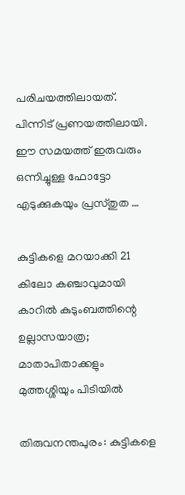പരിചയത്തിലായത്. പിന്നിട് പ്രണയത്തിലായി. ഈ സമയത്ത് ഇരുവരും ഒന്നിച്ചുള്ള ഫോട്ടോ എടുക്കുകയും പ്രസ്തുത …

കുട്ടികളെ മറയാക്കി 21 കിലോ കഞ്ചാവുമായി കാറില്‍ കുടുംബത്തിന്റെ ഉല്ലാസയാത്ര; മാതാപിതാക്കളും മുത്തശ്ശിയും പിടിയില്‍

തിരുവനന്തപുരം: കുട്ടികളെ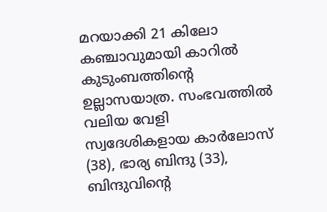മറയാക്കി 21 കിലോ കഞ്ചാവുമായി കാറില്‍ കുടുംബത്തിന്റെ ഉല്ലാസയാത്ര. സംഭവത്തില്‍ വലിയ വേളി സ്വദേശികളായ കാര്‍ലോസ് (38), ഭാര്യ ബിന്ദു (33), ബിന്ദുവിന്റെ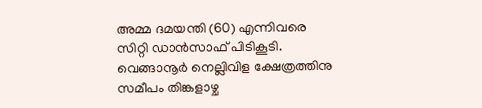അമ്മ ദമയന്തി (60) എന്നിവരെ സിറ്റി ഡാന്‍സാഫ് പിടികൂടി. വെങ്ങാനൂര്‍ നെല്ലിവിള ക്ഷേത്രത്തിനു സമീപം തിങ്കളാഴ്ച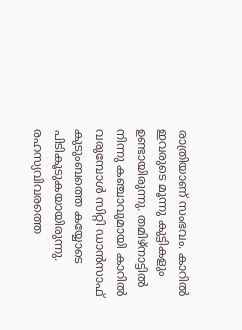രാത്രിയാണ് സംഭവം. കാറില്‍ ഇവരുടെ മൂന്നു കുട്ടികളും ഉണ്ടായിരുന്നു. തമിഴ്നാട്ടില്‍ നിന്നു കഞ്ചാവുമായി കാറില്‍ വരുമ്പോള്‍ സിറ്റി ഡാന്‍സാഫ് കുടുംബത്തെ കയ്യോടെ പിടികൂടുകയായിരുന്നു. രഹസ്യവിവരത്തെ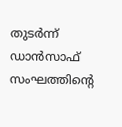തുടര്‍ന്ന് ഡാന്‍സാഫ് സംഘത്തിന്റെ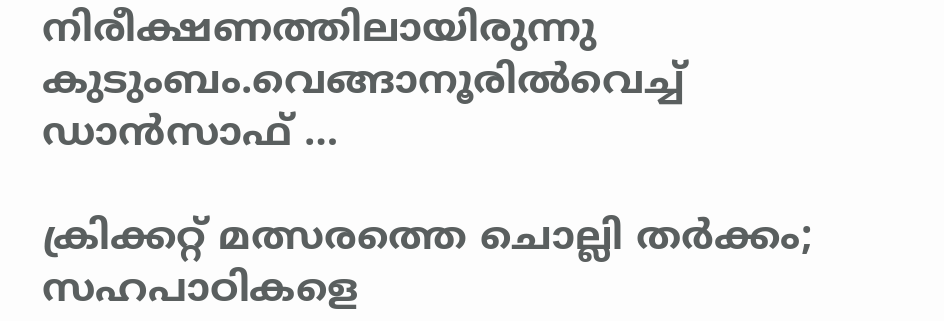നിരീക്ഷണത്തിലായിരുന്നു കുടുംബം.വെങ്ങാനൂരില്‍വെച്ച് ഡാന്‍സാഫ് …

ക്രിക്കറ്റ് മത്സരത്തെ ചൊല്ലി തര്‍ക്കം; സഹപാഠികളെ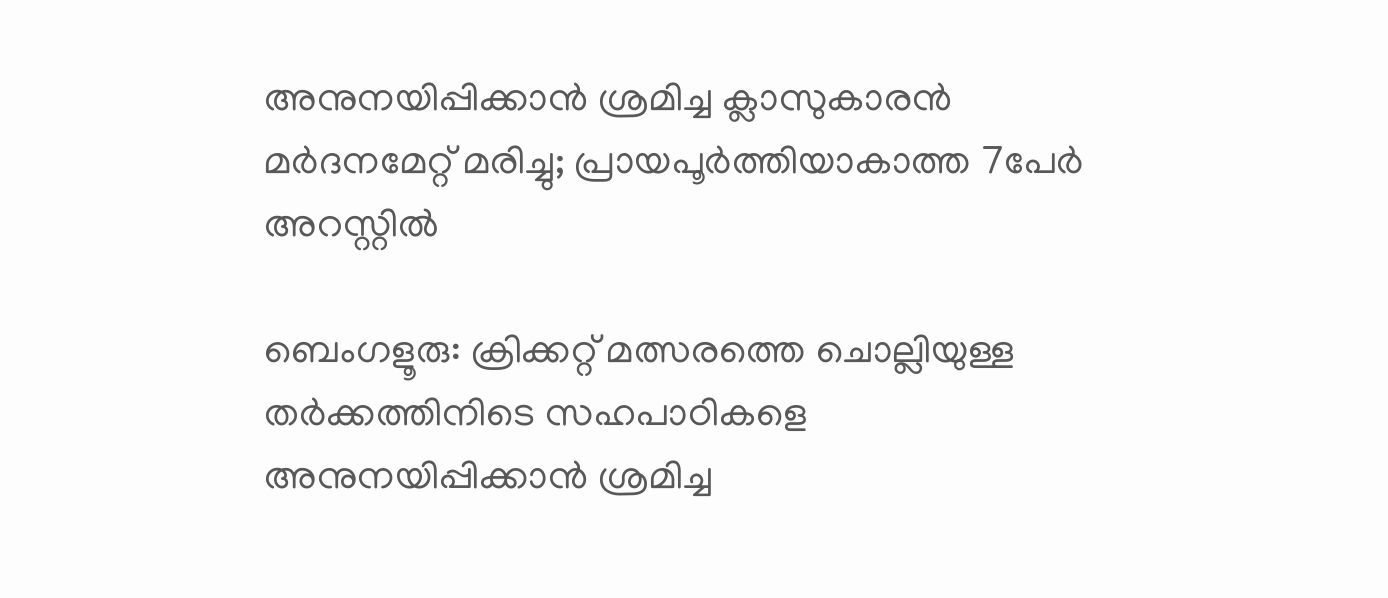അനുനയിപ്പിക്കാന്‍ ശ്രമിച്ച ക്ലാസുകാരന്‍ മര്‍ദനമേറ്റ് മരിച്ചു; പ്രായപൂര്‍ത്തിയാകാത്ത 7പേര്‍ അറസ്റ്റില്‍

ബെംഗളൂരു: ക്രിക്കറ്റ് മത്സരത്തെ ചൊല്ലിയുള്ള തര്‍ക്കത്തിനിടെ സഹപാഠികളെ അനുനയിപ്പിക്കാന്‍ ശ്രമിച്ച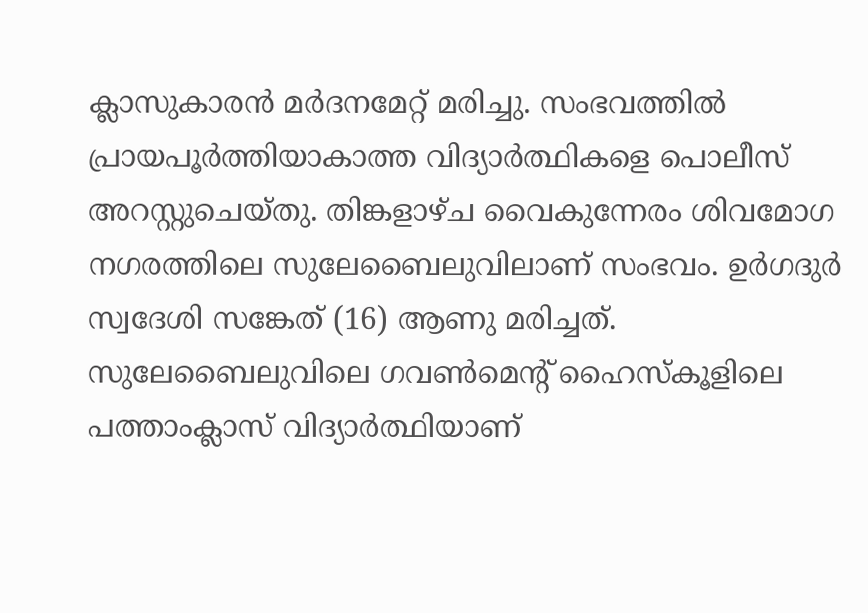ക്ലാസുകാരന്‍ മര്‍ദനമേറ്റ് മരിച്ചു. സംഭവത്തില്‍ പ്രായപൂര്‍ത്തിയാകാത്ത വിദ്യാര്‍ത്ഥികളെ പൊലീസ് അറസ്റ്റുചെയ്തു. തിങ്കളാഴ്ച വൈകുന്നേരം ശിവമോഗ നഗരത്തിലെ സുലേബൈലുവിലാണ് സംഭവം. ഉര്‍ഗദുര്‍ സ്വദേശി സങ്കേത് (16) ആണു മരിച്ചത്. സുലേബൈലുവിലെ ഗവണ്‍മെന്റ് ഹൈസ്‌കൂളിലെ പത്താംക്ലാസ് വിദ്യാര്‍ത്ഥിയാണ്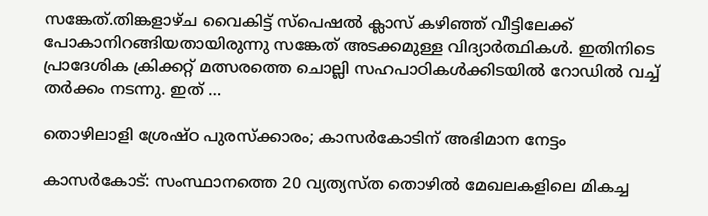സങ്കേത്.തിങ്കളാഴ്ച വൈകിട്ട് സ്‌പെഷല്‍ ക്ലാസ് കഴിഞ്ഞ് വീട്ടിലേക്ക് പോകാനിറങ്ങിയതായിരുന്നു സങ്കേത് അടക്കമുള്ള വിദ്യാര്‍ത്ഥികള്‍. ഇതിനിടെ പ്രാദേശിക ക്രിക്കറ്റ് മത്സരത്തെ ചൊല്ലി സഹപാഠികള്‍ക്കിടയില്‍ റോഡില്‍ വച്ച് തര്‍ക്കം നടന്നു. ഇത് …

തൊഴിലാളി ശ്രേഷ്ഠ പുരസ്‌ക്കാരം; കാസര്‍കോടിന് അഭിമാന നേട്ടം

കാസര്‍കോട്: സംസ്ഥാനത്തെ 20 വ്യത്യസ്ത തൊഴില്‍ മേഖലകളിലെ മികച്ച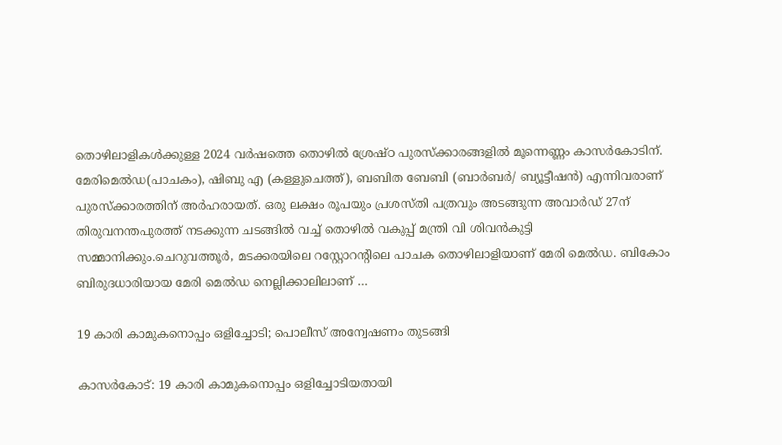തൊഴിലാളികള്‍ക്കുള്ള 2024 വര്‍ഷത്തെ തൊഴില്‍ ശ്രേഷ്ഠ പുരസ്‌ക്കാരങ്ങളില്‍ മൂന്നെണ്ണം കാസര്‍കോടിന്. മേരിമെല്‍ഡ(പാചകം), ഷിബു എ (കള്ളുചെത്ത്), ബബിത ബേബി (ബാര്‍ബര്‍/ ബ്യൂട്ടീഷന്‍) എന്നിവരാണ് പുരസ്‌ക്കാരത്തിന് അര്‍ഹരായത്. ഒരു ലക്ഷം രൂപയും പ്രശസ്തി പത്രവും അടങ്ങുന്ന അവാര്‍ഡ് 27ന് തിരുവനന്തപുരത്ത് നടക്കുന്ന ചടങ്ങില്‍ വച്ച് തൊഴില്‍ വകുപ്പ് മന്ത്രി വി ശിവന്‍കുട്ടി സമ്മാനിക്കും.ചെറുവത്തൂര്‍, മടക്കരയിലെ റസ്റ്റോറന്റിലെ പാചക തൊഴിലാളിയാണ് മേരി മെല്‍ഡ. ബികോം ബിരുദധാരിയായ മേരി മെല്‍ഡ നെല്ലിക്കാലിലാണ് …

19 കാരി കാമുകനൊപ്പം ഒളിച്ചോടി; പൊലീസ് അന്വേഷണം തുടങ്ങി

കാസർകോട്: 19 കാരി കാമുകനൊപ്പം ഒളിച്ചോടിയതായി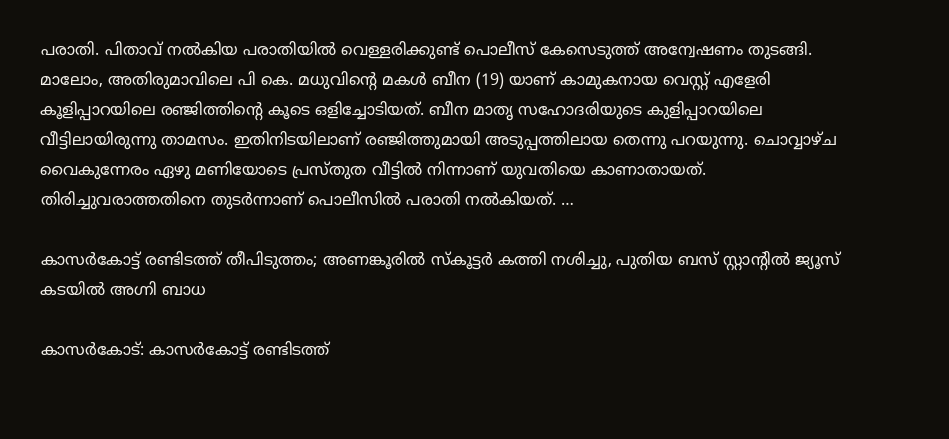പരാതി. പിതാവ് നൽകിയ പരാതിയിൽ വെള്ളരിക്കുണ്ട് പൊലീസ് കേസെടുത്ത് അന്വേഷണം തുടങ്ങി. മാലോം, അതിരുമാവിലെ പി കെ. മധുവിന്റെ മകൾ ബീന (19) യാണ് കാമുകനായ വെസ്റ്റ് എളേരി കൂളിപ്പാറയിലെ രഞ്ജിത്തിന്റെ കൂടെ ഒളിച്ചോടിയത്. ബീന മാതൃ സഹോദരിയുടെ കുളിപ്പാറയിലെ വീട്ടിലായിരുന്നു താമസം. ഇതിനിടയിലാണ് രഞ്ജിത്തുമായി അടുപ്പത്തിലായ തെന്നു പറയുന്നു. ചൊവ്വാഴ്ച വൈകുന്നേരം ഏഴു മണിയോടെ പ്രസ്തുത വീട്ടിൽ നിന്നാണ് യുവതിയെ കാണാതായത്. തിരിച്ചുവരാത്തതിനെ തുടർന്നാണ് പൊലീസിൽ പരാതി നൽകിയത്. …

കാസര്‍കോട്ട് രണ്ടിടത്ത് തീപിടുത്തം; അണങ്കൂരില്‍ സ്‌കൂട്ടര്‍ കത്തി നശിച്ചു, പുതിയ ബസ് സ്റ്റാന്റില്‍ ജ്യൂസ് കടയില്‍ അഗ്നി ബാധ

കാസര്‍കോട്: കാസര്‍കോട്ട് രണ്ടിടത്ത്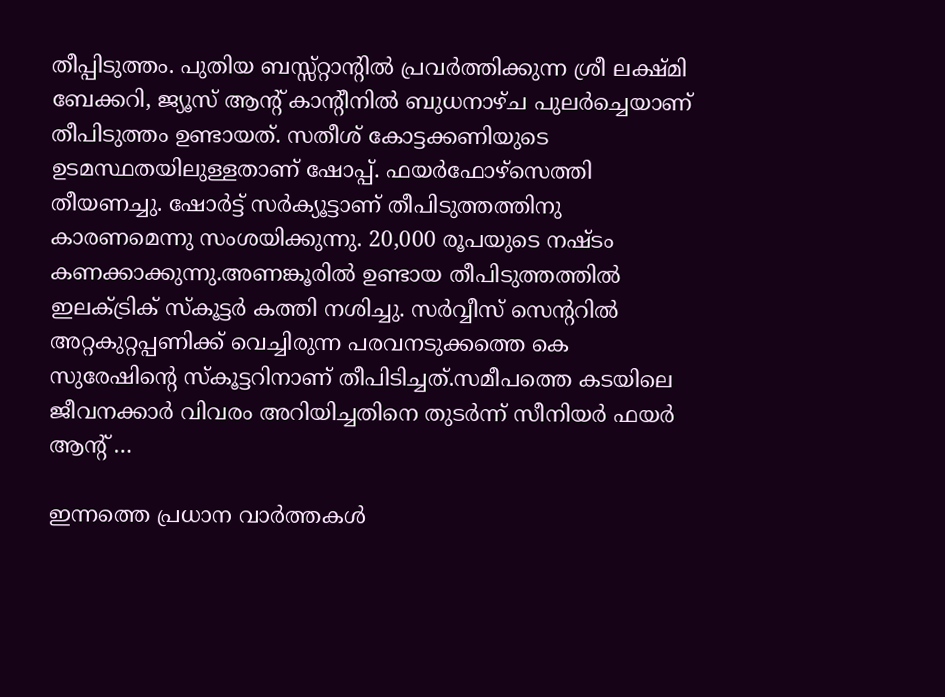തീപ്പിടുത്തം. പുതിയ ബസ്സ്റ്റാന്റില്‍ പ്രവര്‍ത്തിക്കുന്ന ശ്രീ ലക്ഷ്മി ബേക്കറി, ജ്യൂസ് ആന്റ് കാന്റീനില്‍ ബുധനാഴ്ച പുലര്‍ച്ചെയാണ് തീപിടുത്തം ഉണ്ടായത്. സതീശ് കോട്ടക്കണിയുടെ ഉടമസ്ഥതയിലുള്ളതാണ് ഷോപ്പ്. ഫയര്‍ഫോഴ്‌സെത്തി തീയണച്ചു. ഷോര്‍ട്ട് സര്‍ക്യൂട്ടാണ് തീപിടുത്തത്തിനു കാരണമെന്നു സംശയിക്കുന്നു. 20,000 രൂപയുടെ നഷ്ടം കണക്കാക്കുന്നു.അണങ്കൂരില്‍ ഉണ്ടായ തീപിടുത്തത്തില്‍ ഇലക്ട്രിക് സ്‌കൂട്ടര്‍ കത്തി നശിച്ചു. സര്‍വ്വീസ് സെന്ററില്‍ അറ്റകുറ്റപ്പണിക്ക് വെച്ചിരുന്ന പരവനടുക്കത്തെ കെ സുരേഷിന്റെ സ്‌കൂട്ടറിനാണ് തീപിടിച്ചത്.സമീപത്തെ കടയിലെ ജീവനക്കാര്‍ വിവരം അറിയിച്ചതിനെ തുടര്‍ന്ന് സീനിയര്‍ ഫയര്‍ ആന്റ് …

ഇന്നത്തെ പ്രധാന വാർത്തകൾ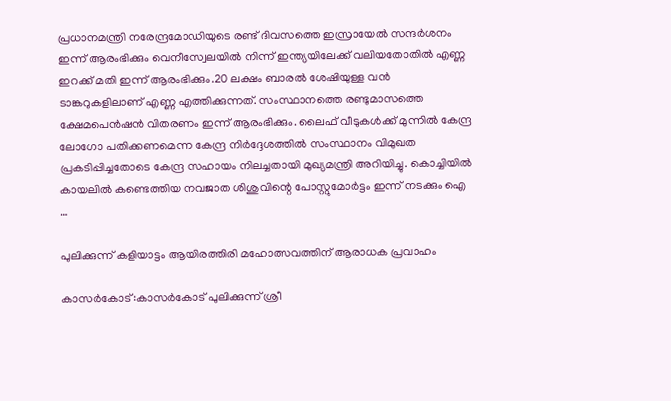പ്രധാനമന്ത്രി നരേന്ദ്രമോഡിയുടെ രണ്ട് ദിവസത്തെ ഇസ്രായേൽ സന്ദർശനം ഇന്ന് ആരംഭിക്കും വെനീസ്വേലയിൽ നിന്ന് ഇന്ത്യയിലേക്ക് വലിയതോതിൽ എണ്ണ ഇറക്ക് മതി ഇന്ന് ആരംഭിക്കും.20 ലക്ഷം ബാരൽ ശേഷിയുള്ള വൻ ടാങ്കറുകളിലാണ് എണ്ണ എത്തിക്കുന്നത്. സംസ്ഥാനത്തെ രണ്ടുമാസത്തെ ക്ഷേമപെൻഷൻ വിതരണം ഇന്ന് ആരംഭിക്കും. ലൈഫ് വീടുകൾക്ക് മുന്നിൽ കേന്ദ്ര ലോഗോ പതിക്കണമെന്ന കേന്ദ്ര നിർദ്ദേശത്തിൽ സംസ്ഥാനം വിമുഖത പ്രകടിപ്പിച്ചതോടെ കേന്ദ്ര സഹായം നിലച്ചതായി മുഖ്യമന്ത്രി അറിയിച്ചു. കൊച്ചിയിൽ കായലിൽ കണ്ടെത്തിയ നവജാത ശിശുവിന്റെ പോസ്റ്റുമോർട്ടം ഇന്ന് നടക്കും ഐ …

പുലിക്കുന്ന് കളിയാട്ടം ആയിരത്തിരി മഹോത്സവത്തിന് ആരാധക പ്രവാഹം

കാസർകോട്:കാസർകോട് പുലിക്കുന്ന് ശ്രീ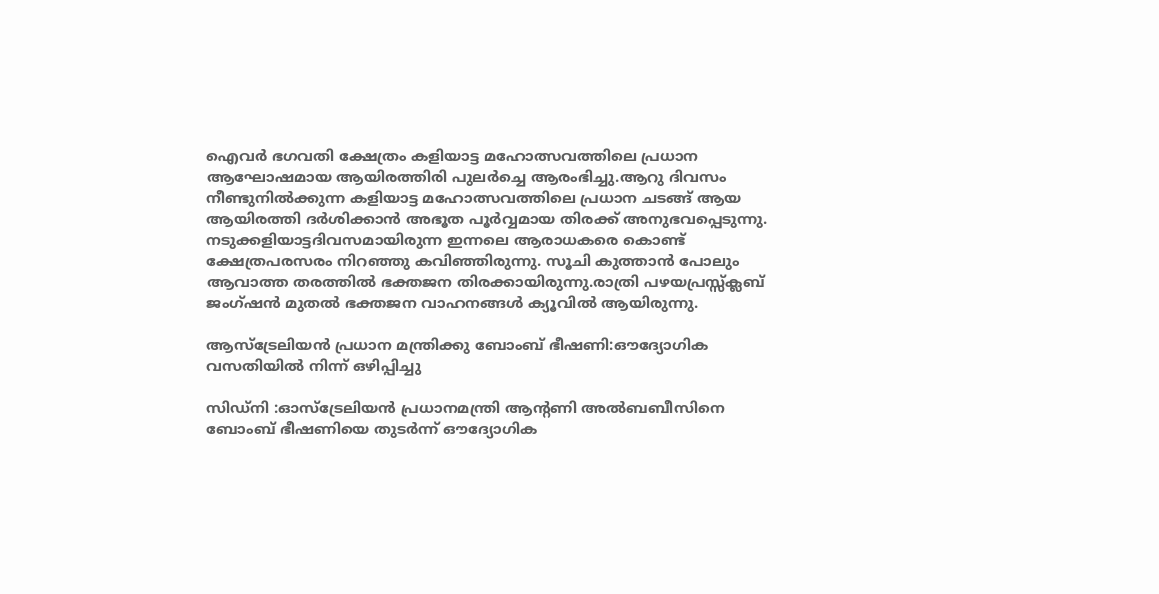ഐവർ ഭഗവതി ക്ഷേത്രം കളിയാട്ട മഹോത്സവത്തിലെ പ്രധാന ആഘോഷമായ ആയിരത്തിരി പുലർച്ചെ ആരംഭിച്ചു.ആറു ദിവസം നീണ്ടുനിൽക്കുന്ന കളിയാട്ട മഹോത്സവത്തിലെ പ്രധാന ചടങ്ങ് ആയ ആയിരത്തി ദർശിക്കാൻ അഭൂത പൂർവ്വമായ തിരക്ക് അനുഭവപ്പെടുന്നു. നടുക്കളിയാട്ടദിവസമായിരുന്ന ഇന്നലെ ആരാധകരെ കൊണ്ട് ക്ഷേത്രപരസരം നിറഞ്ഞു കവിഞ്ഞിരുന്നു. സൂചി കുത്താൻ പോലും ആവാത്ത തരത്തിൽ ഭക്തജന തിരക്കായിരുന്നു.രാത്രി പഴയപ്രസ്സ്ക്ലബ് ജംഗ്ഷൻ മുതൽ ഭക്തജന വാഹനങ്ങൾ ക്യൂവിൽ ആയിരുന്നു.

ആസ്‌ട്രേലിയൻ പ്രധാന മന്ത്രിക്കു ബോംബ് ഭീഷണി:ഔദ്യോഗിക വസതിയിൽ നിന്ന് ഒഴിപ്പിച്ചു

സിഡ്‌നി :ഓസ്ട്രേലിയൻ പ്രധാനമന്ത്രി ആന്റണി അൽബബീസിനെ ബോംബ് ഭീഷണിയെ തുടർന്ന് ഔദ്യോഗിക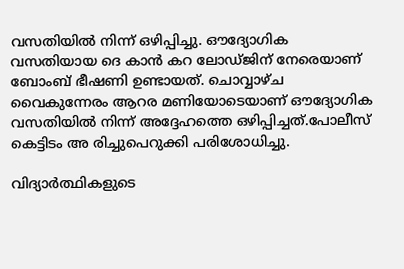വസതിയിൽ നിന്ന് ഒഴിപ്പിച്ചു. ഔദ്യോഗിക വസതിയായ ദെ കാൻ കറ ലോഡ്ജിന് നേരെയാണ് ബോംബ് ഭീഷണി ഉണ്ടായത്. ചൊവ്വാഴ്ച വൈകുന്നേരം ആറര മണിയോടെയാണ് ഔദ്യോഗിക വസതിയിൽ നിന്ന് അദ്ദേഹത്തെ ഒഴിപ്പിച്ചത്.പോലീസ് കെട്ടിടം അ രിച്ചുപെറുക്കി പരിശോധിച്ചു.

വിദ്യാർത്ഥികളുടെ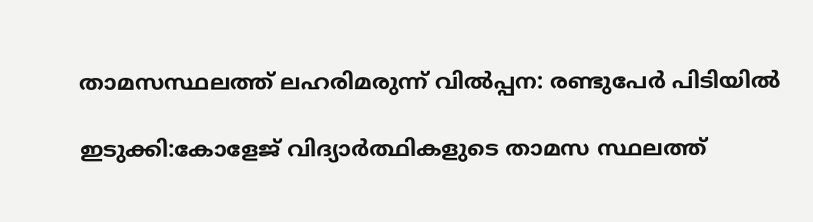താമസസ്ഥലത്ത് ലഹരിമരുന്ന് വിൽപ്പന: രണ്ടുപേർ പിടിയിൽ

ഇടുക്കി:കോളേജ് വിദ്യാർത്ഥികളുടെ താമസ സ്ഥലത്ത്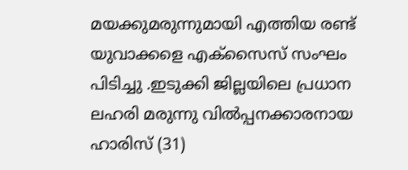മയക്കുമരുന്നുമായി എത്തിയ രണ്ട് യുവാക്കളെ എക്സൈസ് സംഘം പിടിച്ചു .ഇടുക്കി ജില്ലയിലെ പ്രധാന ലഹരി മരുന്നു വിൽപ്പനക്കാരനായ ഹാരിസ് (31)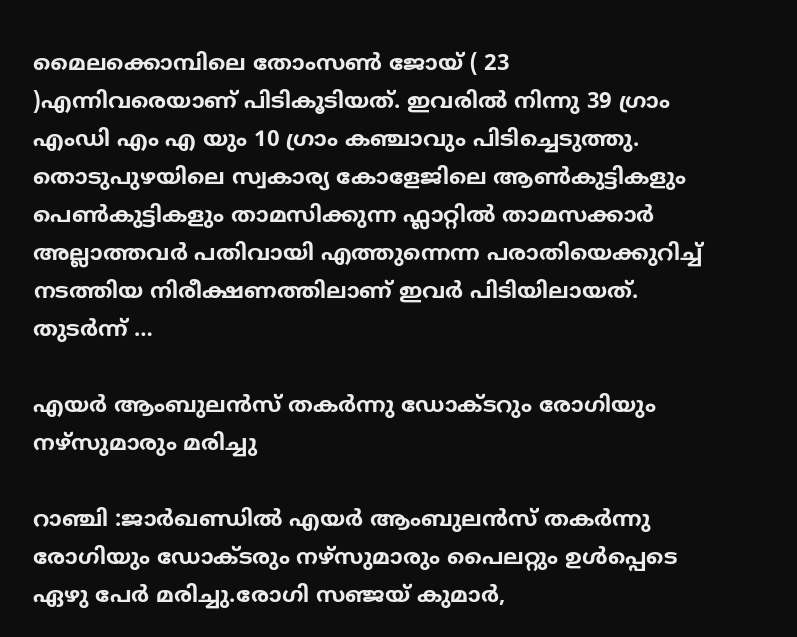മൈലക്കൊമ്പിലെ തോംസൺ ജോയ് ( 23 )എന്നിവരെയാണ് പിടികൂടിയത്. ഇവരിൽ നിന്നു 39 ഗ്രാം എംഡി എം എ യും 10 ഗ്രാം കഞ്ചാവും പിടിച്ചെടുത്തു. തൊടുപുഴയിലെ സ്വകാര്യ കോളേജിലെ ആൺകുട്ടികളും പെൺകുട്ടികളും താമസിക്കുന്ന ഫ്ലാറ്റിൽ താമസക്കാർ അല്ലാത്തവർ പതിവായി എത്തുന്നെന്ന പരാതിയെക്കുറിച്ച് നടത്തിയ നിരീക്ഷണത്തിലാണ് ഇവർ പിടിയിലായത്. തുടർന്ന് …

എയർ ആംബുലൻസ് തകർന്നു ഡോക്ടറും രോഗിയും നഴ്സുമാരും മരിച്ചു

റാഞ്ചി :ജാർഖണ്ഡിൽ എയർ ആംബുലൻസ് തകർന്നു രോഗിയും ഡോക്ടരും നഴ്സുമാരും പൈലറ്റും ഉൾപ്പെടെ ഏഴു പേർ മരിച്ചു.രോഗി സഞ്ജയ് കുമാർ,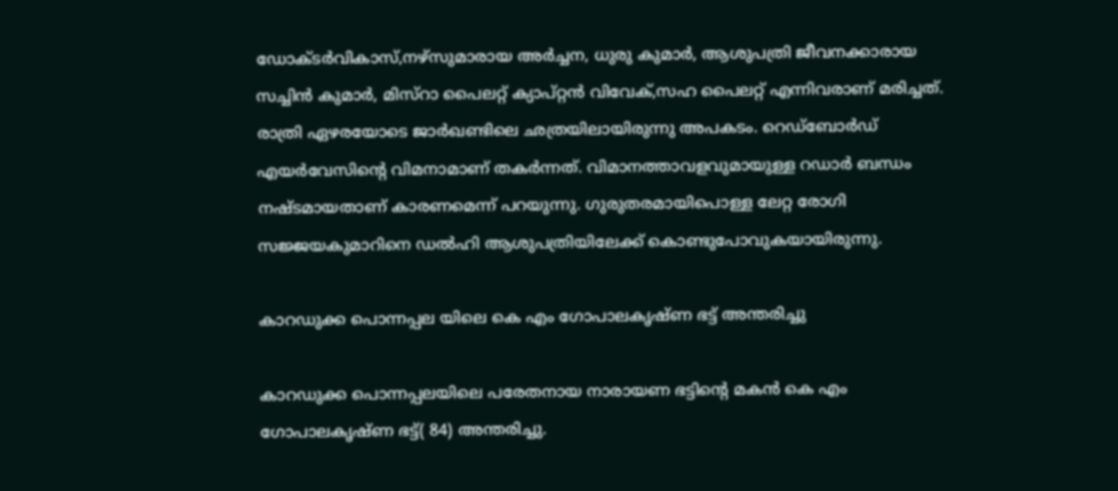ഡോക്ടർവികാസ്,നഴ്സുമാരായ അർച്ചന, ധുരു കുമാർ, ആശുപത്രി ജീവനക്കാരായ സച്ചിൻ കുമാർ, മിസ്റാ പൈലറ്റ് ക്യാപ്റ്റൻ വിവേക്,സഹ പൈലറ്റ് എന്നിവരാണ് മരിച്ചത്. രാത്രി ഏഴരയോടെ ജാർഖണ്ടിലെ ഛത്രയിലായിരുന്നു അപകടം. റെഡ്ബോർഡ് എയർവേസിന്റെ വിമനാമാണ് തകർന്നത്. വിമാനത്താവളവുമായുള്ള റഡാർ ബന്ധം നഷ്ടമായതാണ് കാരണമെന്ന് പറയുന്നു. ഗുരുതരമായിപൊള്ള ലേറ്റ രോഗി സജ്ജയകുമാറിനെ ഡൽഹി ആശുപത്രിയിലേക്ക് കൊണ്ടുപോവുകയായിരുന്നു.

കാറഡുക്ക പൊന്നപ്പല യിലെ കെ എം ഗോപാലകൃഷ്ണ ഭട്ട് അന്തരിച്ചു

കാറഡുക്ക പൊന്നപ്പലയിലെ പരേതനായ നാരായണ ഭട്ടിൻ്റെ മകൻ കെ എം ഗോപാലകൃഷ്ണ ഭട്ട്( 84) അന്തരിച്ചു.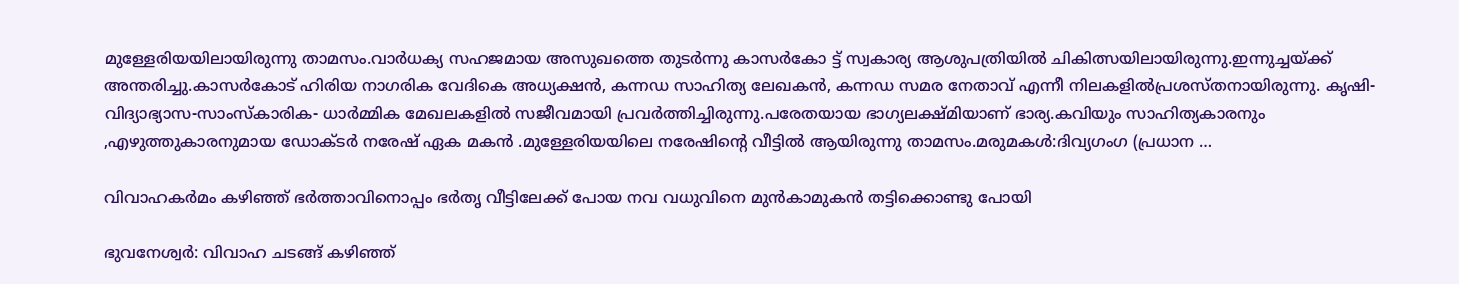മുള്ളേരിയയിലായിരുന്നു താമസം.വാർധക്യ സഹജമായ അസുഖത്തെ തുടർന്നു കാസർകോ ട്ട് സ്വകാര്യ ആശുപത്രിയിൽ ചികിത്സയിലായിരുന്നു.ഇന്നുച്ചയ്ക്ക് അന്തരിച്ചു.കാസർകോട് ഹിരിയ നാഗരിക വേദികെ അധ്യക്ഷൻ, കന്നഡ സാഹിത്യ ലേഖകൻ, കന്നഡ സമര നേതാവ് എന്നീ നിലകളിൽപ്രശസ്തനായിരുന്നു. കൃഷി- വിദ്യാഭ്യാസ-സാംസ്കാരിക- ധാർമ്മിക മേഖലകളിൽ സജീവമായി പ്രവർത്തിച്ചിരുന്നു.പരേതയായ ഭാഗ്യലക്ഷ്മിയാണ് ഭാര്യ.കവിയും സാഹിത്യകാരനും ,എഴുത്തുകാരനുമായ ഡോക്ടർ നരേഷ് ഏക മകൻ .മുള്ളേരിയയിലെ നരേഷിന്റെ വീട്ടിൽ ആയിരുന്നു താമസം.മരുമകൾ:ദിവ്യഗംഗ (പ്രധാന …

വിവാഹകർമം കഴിഞ്ഞ് ഭർത്താവിനൊപ്പം ഭർതൃ വീട്ടിലേക്ക് പോയ നവ വധുവിനെ മുൻകാമുകൻ തട്ടിക്കൊണ്ടു പോയി

ഭുവനേശ്വർ: വിവാഹ ചടങ്ങ് കഴിഞ്ഞ്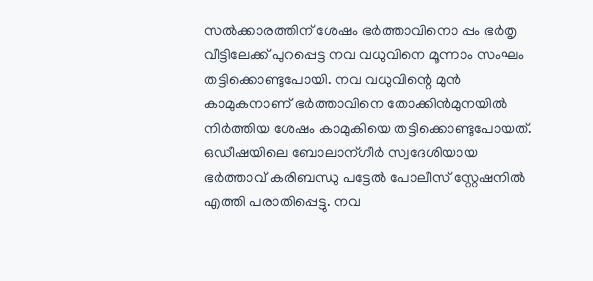സൽക്കാരത്തിന് ശേഷം ഭർത്താവിനൊ പ്പം ഭർതൃ വീട്ടിലേക്ക് പുറപ്പെട്ട നവ വധുവിനെ മൂന്നാം സംഘം തട്ടിക്കൊണ്ടുപോയി. നവ വധുവിന്റെ മുൻ കാമുകനാണ് ഭർത്താവിനെ തോക്കിൻമുനയിൽ നിർത്തിയ ശേഷം കാമുകിയെ തട്ടിക്കൊണ്ടുപോയത്. ഒഡീഷയിലെ ബോലാന്ഗീർ സ്വദേശിയായ ഭർത്താവ് കരിബന്ധു പട്ടേൽ പോലീസ് സ്റ്റേഷനിൽ എത്തി പരാതിപ്പെട്ടു. നവ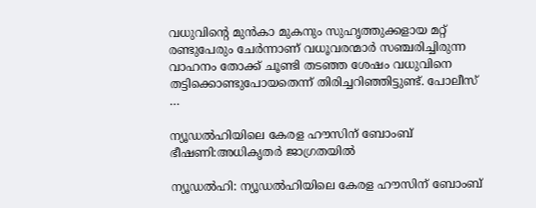വധുവിന്റെ മുൻകാ മുകനും സുഹൃത്തുക്കളായ മറ്റ് രണ്ടുപേരും ചേർന്നാണ് വധൂവരന്മാർ സഞ്ചരിച്ചിരുന്ന വാഹനം തോക്ക് ചൂണ്ടി തടഞ്ഞ ശേഷം വധുവിനെ തട്ടിക്കൊണ്ടുപോയതെന്ന് തിരിച്ചറിഞ്ഞിട്ടുണ്ട്. പോലീസ് …

ന്യൂഡൽഹിയിലെ കേരള ഹൗസിന് ബോംബ് ഭീഷണി:അധികൃതർ ജാഗ്രതയിൽ

ന്യൂഡൽഹി: ന്യൂഡൽഹിയിലെ കേരള ഹൗസിന് ബോംബ്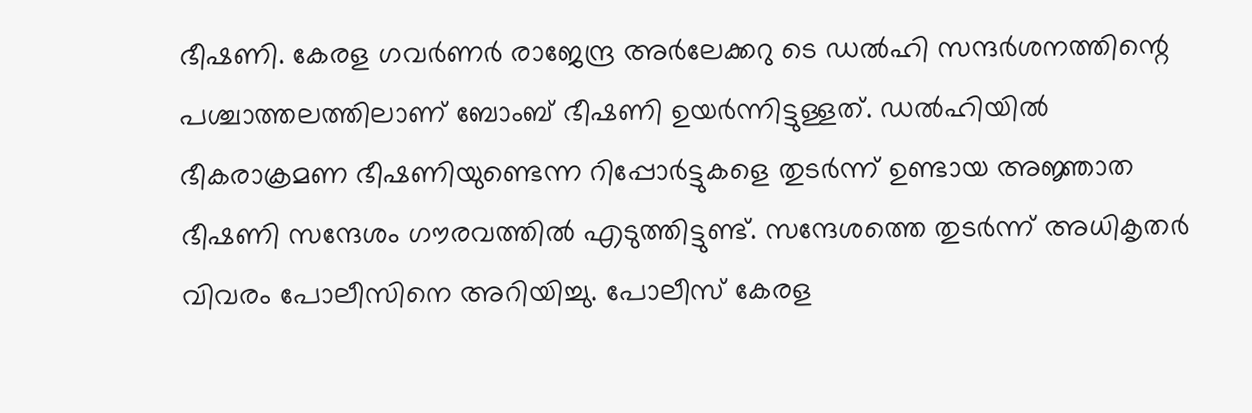ഭീഷണി. കേരള ഗവർണർ രാജേന്ദ്ര അർലേക്കറു ടെ ഡൽഹി സന്ദർശനത്തിന്റെ പശ്ചാത്തലത്തിലാണ് ബോംബ് ഭീഷണി ഉയർന്നിട്ടുള്ളത്. ഡൽഹിയിൽ ഭീകരാക്രമണ ഭീഷണിയുണ്ടെന്ന റിപ്പോർട്ടുകളെ തുടർന്ന് ഉണ്ടായ അജ്ഞാത ഭീഷണി സന്ദേശം ഗൗരവത്തിൽ എടുത്തിട്ടുണ്ട്. സന്ദേശത്തെ തുടർന്ന് അധികൃതർ വിവരം പോലീസിനെ അറിയിച്ചു. പോലീസ് കേരള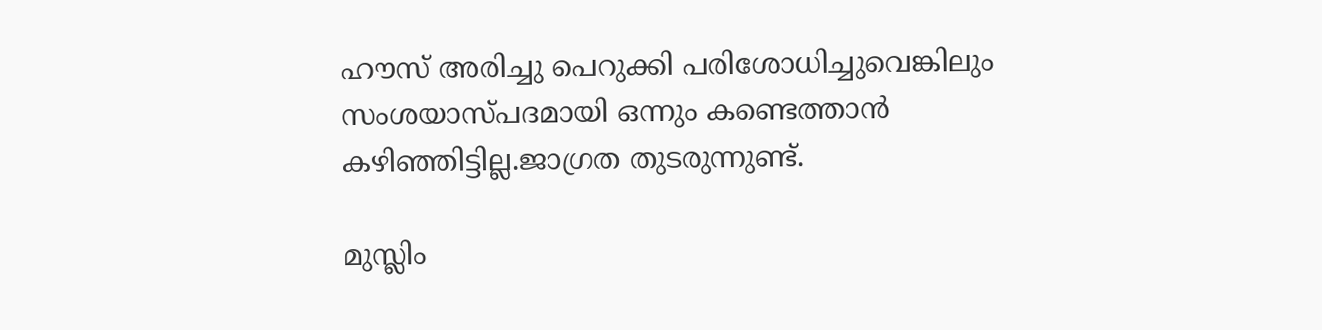ഹൗസ് അരിച്ചു പെറുക്കി പരിശോധിച്ചുവെങ്കിലും സംശയാസ്പദമായി ഒന്നും കണ്ടെത്താൻ കഴിഞ്ഞിട്ടില്ല.ജാഗ്രത തുടരുന്നുണ്ട്.

മുസ്ലിം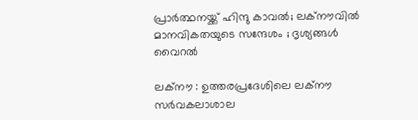പ്രാർത്ഥനയ്ക്ക് ഹിന്ദു കാവൽ; ലക്നൗവിൽ മാനവികതയുടെ സന്ദേശം ; ദൃശ്യങ്ങൾ വൈറൽ

ലക്നൗ : ഉത്തരപ്രദേശിലെ ലക്‌നൗ സർവകലാശാല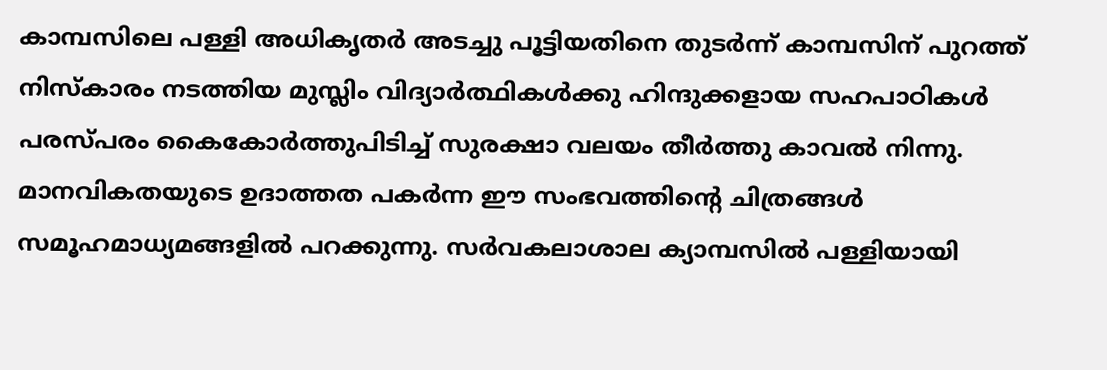കാമ്പസിലെ പള്ളി അധികൃതർ അടച്ചു പൂട്ടിയതിനെ തുടർന്ന് കാമ്പസിന് പുറത്ത് നിസ്കാരം നടത്തിയ മുസ്ലിം വിദ്യാർത്ഥികൾക്കു ഹിന്ദുക്കളായ സഹപാഠികൾ പരസ്പരം കൈകോർത്തുപിടിച്ച് സുരക്ഷാ വലയം തീർത്തു കാവൽ നിന്നു. മാനവികതയുടെ ഉദാത്തത പകർന്ന ഈ സംഭവത്തിന്റെ ചിത്രങ്ങൾ സമൂഹമാധ്യമങ്ങളിൽ പറക്കുന്നു. സർവകലാശാല ക്യാമ്പസിൽ പള്ളിയായി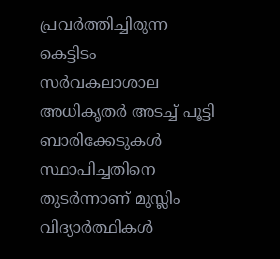പ്രവർത്തിച്ചിരുന്ന കെട്ടിടം സർവകലാശാല അധികൃതർ അടച്ച് പൂട്ടി ബാരിക്കേടുകൾ സ്ഥാപിച്ചതിനെ തുടർന്നാണ് മുസ്ലിം വിദ്യാർത്ഥികൾ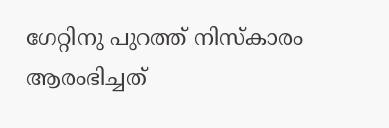ഗേറ്റിനു പുറത്ത് നിസ്കാരം ആരംഭിച്ചത്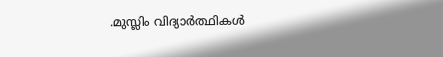.മുസ്ലിം വിദ്യാർത്ഥികൾ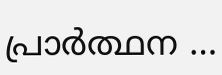പ്രാർത്ഥന …